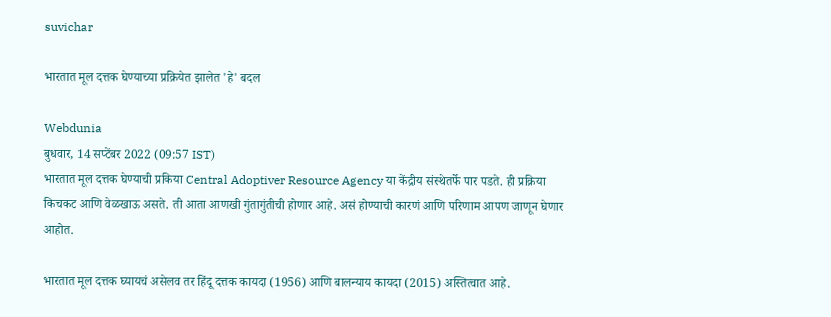suvichar

भारतात मूल दत्तक घेण्याच्या प्रक्रियेत झालेत 'हे' बदल

Webdunia
बुधवार, 14 सप्टेंबर 2022 (09:57 IST)
भारतात मूल दत्तक घेण्याची प्रकिया Central Adoptiver Resource Agency या केंद्रीय संस्थेतर्फे पार पडते. ही प्रक्रिया किचकट आणि वेळखाऊ असते. ती आता आणखी गुंतागुंतीची होणार आहे. असं होण्याची कारणं आणि परिणाम आपण जाणून घेणार आहोत.

भारतात मूल दत्तक घ्यायचं असेलव तर हिंदू दत्तक कायदा (1956) आणि बालन्याय कायदा (2015) अस्तित्वात आहे.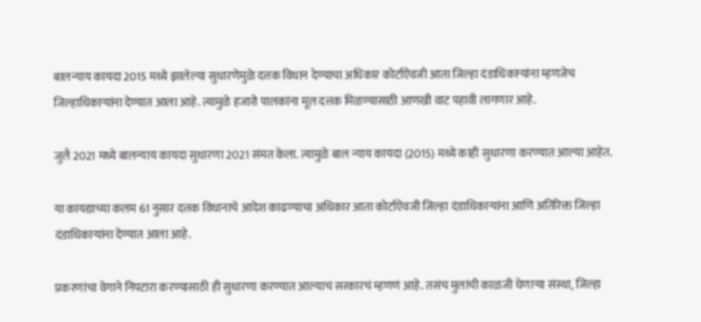बालन्याय कायदा 2015 मध्ये झालेल्या सुधारणेमुळे दत्तक विधान देण्याचा अधिकार कोर्टाऐवजी आता जिल्हा दंडाधिकाऱ्यांना म्हणजेच जिल्हाधिकाऱ्यांना देण्यात आला आहे. त्यामुळे हजारो पालकांना मूल दत्तक मिळण्यासाठी आणखी वाट पहावी लागणार आहे.

जुलै 2021 मध्ये बालन्याय कायदा सुधारणा 2021 संमत केला. त्यामुळे बाल न्याय कायदा (2015) मध्ये काही सुधारणा करण्यात आल्या आहेत.

या कायद्याच्या कलम 61 नुसार दत्तक विधानाचे आदेश काढण्याचा अधिकार आता कोर्टाऐवजी जिल्हा दंडाधिकाऱ्यांना आणि अतिरिक्त जिल्हा दंडाधिकाऱ्यांना देण्यात आला आहे.

प्रकरणांचा वेगाने निपटारा करण्यासाठी ही सुधारणा करण्यात आल्याचं सरकारचं म्हणणं आहे. तसंच मुलांची काळजी घेणाऱ्या संस्था, जिल्हा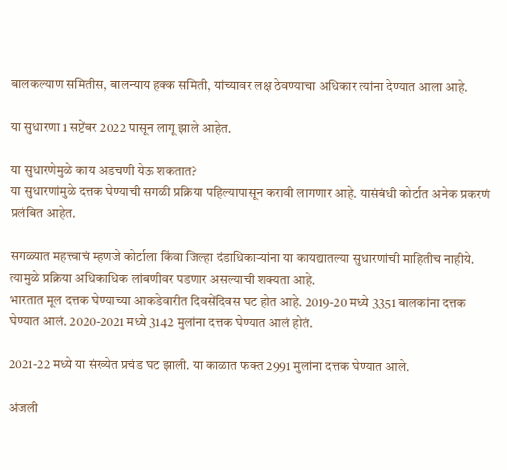बालकल्याण समितीस, बालन्याय हक्क समिती, यांच्यावर लक्ष ठेवण्याचा अधिकार त्यांना देण्यात आला आहे.

या सुधारणा 1 सप्टेंबर 2022 पासून लागू झाले आहेत.

या सुधारणेमुळे काय अडचणी येऊ शकतात?
या सुधारणांमुळे दत्तक घेण्याची सगळी प्रक्रिया पहिल्यापासून करावी लागणार आहे. यासंबंधी कोर्टात अनेक प्रकरणं प्रलंबित आहेत.

सगळ्यात महत्त्वाचं म्हणजे कोर्टाला किंवा जिल्हा दंडाधिकाऱ्यांना या कायद्यातल्या सुधारणांची माहितीच नाहीये. त्यामुळे प्रक्रिया अधिकाधिक लांबणीवर पडणार असल्याची शक्यता आहे.
भारतात मूल दत्तक घेण्याच्या आकडेवारीत दिवसेंदिवस घट होत आहे. 2019-20 मध्ये 3351 बालकांना दत्तक घेण्यात आलं. 2020-2021 मध्ये 3142 मुलांना दत्तक घेण्यात आलं होतं.

2021-22 मध्ये या संख्येत प्रचंड घट झाली. या काळात फक्त 2991 मुलांना दत्तक घेण्यात आले.

अंजली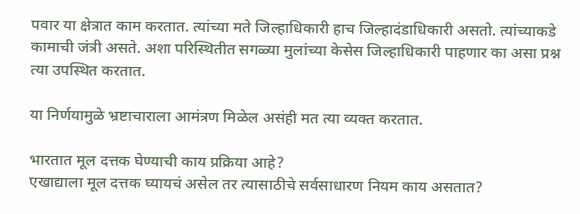पवार या क्षेत्रात काम करतात. त्यांच्या मते जिल्हाधिकारी हाच जिल्हादंडाधिकारी असतो. त्यांच्याकडे कामाची जंत्री असते. अशा परिस्थितीत सगळ्या मुलांच्या केसेस जिल्हाधिकारी पाहणार का असा प्रश्न त्या उपस्थित करतात.

या निर्णयामुळे भ्रष्टाचाराला आमंत्रण मिळेल असंही मत त्या व्यक्त करतात.

भारतात मूल दत्तक घेण्याची काय प्रक्रिया आहे?
एखाद्याला मूल दत्तक घ्यायचं असेल तर त्यासाठीचे सर्वसाधारण नियम काय असतात?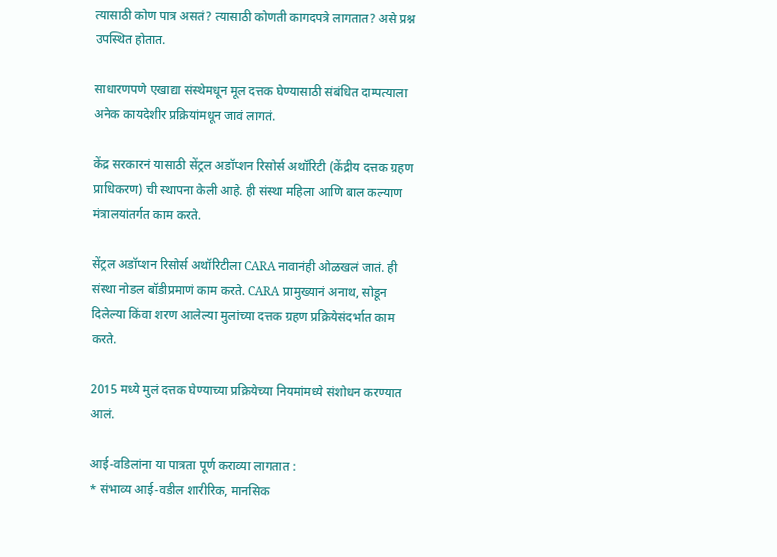त्यासाठी कोण पात्र असतं? त्यासाठी कोणती कागदपत्रे लागतात? असे प्रश्न उपस्थित होतात.

साधारणपणे एखाद्या संस्थेमधून मूल दत्तक घेण्यासाठी संबंधित दाम्पत्याला अनेक कायदेशीर प्रक्रियांमधून जावं लागतं.

केंद्र सरकारनं यासाठी सेंट्रल अडॉप्शन रिसोर्स अथॉरिटी (केंद्रीय दत्तक ग्रहण प्राधिकरण) ची स्थापना केली आहे. ही संस्था महिला आणि बाल कल्याण मंत्रालयांतर्गत काम करते.

सेंट्रल अडॉप्शन रिसोर्स अथॉरिटीला CARA नावानंही ओळखलं जातं. ही संस्था नोडल बॉडीप्रमाणं काम करते. CARA प्रामुख्यानं अनाथ, सोडून दिलेल्या किंवा शरण आलेल्या मुलांच्या दत्तक ग्रहण प्रक्रियेसंदर्भात काम करते.

2015 मध्ये मुलं दत्तक घेण्याच्या प्रक्रियेच्या नियमांमध्ये संशोधन करण्यात आलं.

आई-वडिलांना या पात्रता पूर्ण कराव्या लागतात :
* संभाव्य आई-वडील शारीरिक, मानसिक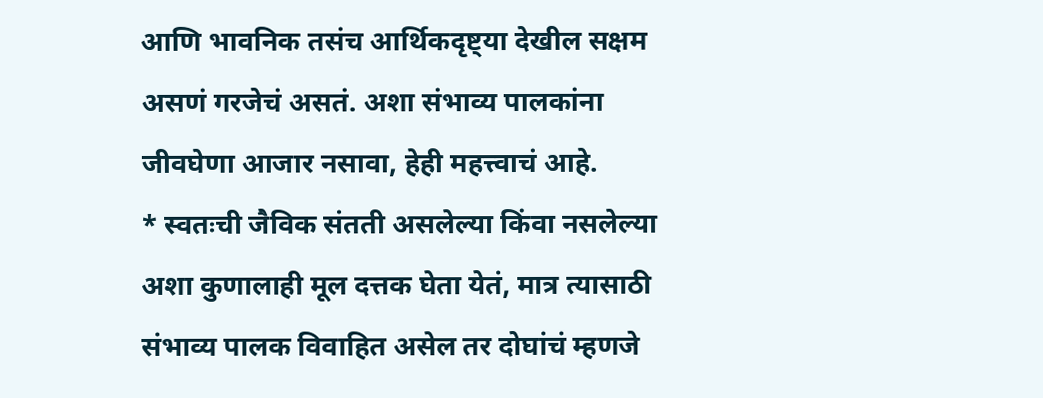आणि भावनिक तसंच आर्थिकदृष्ट्या देखील सक्षम असणं गरजेचं असतं. अशा संभाव्य पालकांना जीवघेणा आजार नसावा, हेही महत्त्वाचं आहे.
* स्वतःची जैविक संतती असलेल्या किंवा नसलेल्या अशा कुणालाही मूल दत्तक घेता येतं, मात्र त्यासाठी संभाव्य पालक विवाहित असेल तर दोघांचं म्हणजे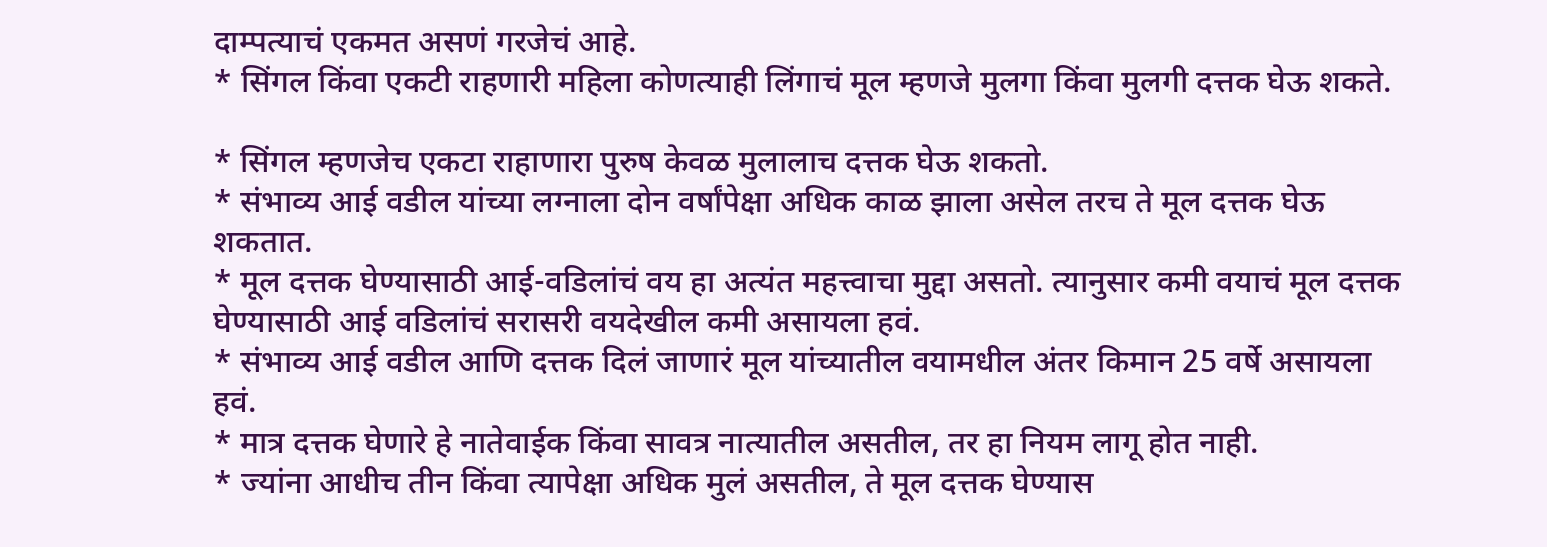दाम्पत्याचं एकमत असणं गरजेचं आहे.
* सिंगल किंवा एकटी राहणारी महिला कोणत्याही लिंगाचं मूल म्हणजे मुलगा किंवा मुलगी दत्तक घेऊ शकते.

* सिंगल म्हणजेच एकटा राहाणारा पुरुष केवळ मुलालाच दत्तक घेऊ शकतो.
* संभाव्य आई वडील यांच्या लग्नाला दोन वर्षांपेक्षा अधिक काळ झाला असेल तरच ते मूल दत्तक घेऊ शकतात.
* मूल दत्तक घेण्यासाठी आई-वडिलांचं वय हा अत्यंत महत्त्वाचा मुद्दा असतो. त्यानुसार कमी वयाचं मूल दत्तक घेण्यासाठी आई वडिलांचं सरासरी वयदेखील कमी असायला हवं.
* संभाव्य आई वडील आणि दत्तक दिलं जाणारं मूल यांच्यातील वयामधील अंतर किमान 25 वर्षे असायला हवं.
* मात्र दत्तक घेणारे हे नातेवाईक किंवा सावत्र नात्यातील असतील, तर हा नियम लागू होत नाही.
* ज्यांना आधीच तीन किंवा त्यापेक्षा अधिक मुलं असतील, ते मूल दत्तक घेण्यास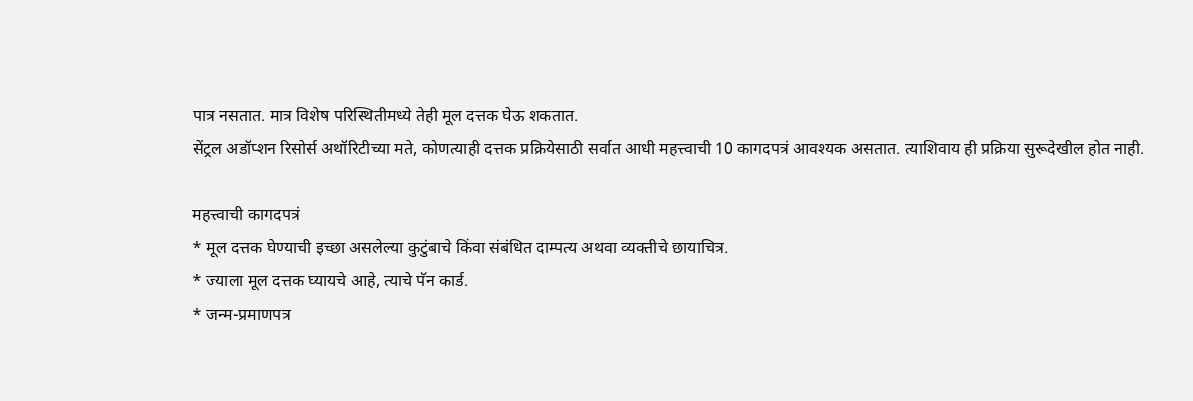पात्र नसतात. मात्र विशेष परिस्थितीमध्ये तेही मूल दत्तक घेऊ शकतात.
सेंट्रल अडॉप्शन रिसोर्स अथॉरिटीच्या मते, कोणत्याही दत्तक प्रक्रियेसाठी सर्वात आधी महत्त्वाची 10 कागदपत्रं आवश्यक असतात. त्याशिवाय ही प्रक्रिया सुरूदेखील होत नाही.

महत्त्वाची कागदपत्रं
* मूल दत्तक घेण्याची इच्छा असलेल्या कुटुंबाचे किंवा संबंधित दाम्पत्य अथवा व्यक्तीचे छायाचित्र.
* ज्याला मूल दत्तक घ्यायचे आहे, त्याचे पॅन कार्ड.
* जन्म-प्रमाणपत्र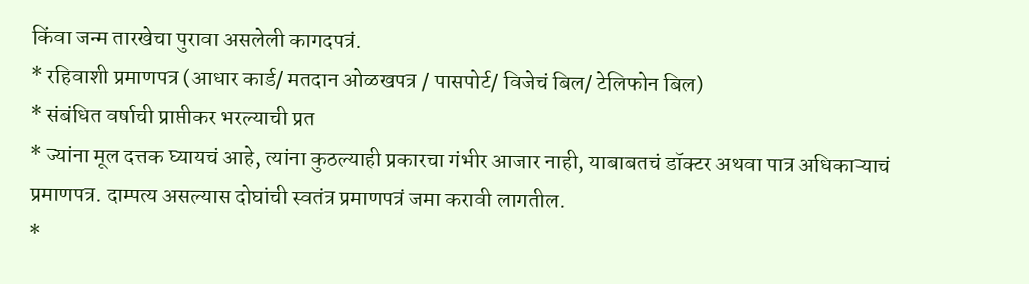किंवा जन्म तारखेचा पुरावा असलेली कागदपत्रं.
* रहिवाशी प्रमाणपत्र (आधार कार्ड/ मतदान ओळखपत्र / पासपोर्ट/ विजेचं बिल/ टेलिफोन बिल)
* संबंधित वर्षाची प्राप्तीकर भरल्याची प्रत
* ज्यांना मूल दत्तक घ्यायचं आहे, त्यांना कुठल्याही प्रकारचा गंभीर आजार नाही, याबाबतचं डॉक्टर अथवा पात्र अधिकाऱ्याचं प्रमाणपत्र. दाम्पत्य असल्यास दोघांची स्वतंत्र प्रमाणपत्रं जमा करावी लागतील.
*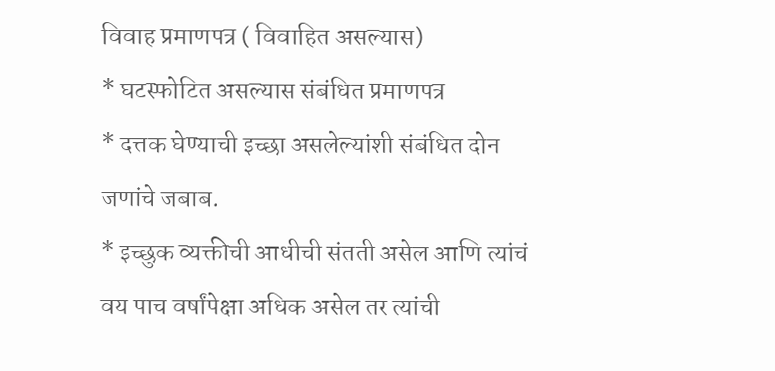विवाह प्रमाणपत्र ( विवाहित असल्यास)
* घटस्फोटित असल्यास संबंधित प्रमाणपत्र
* दत्तक घेण्याची इच्छा असलेल्यांशी संबंधित दोन जणांचे जबाब.
* इच्छुक व्यक्तीची आधीची संतती असेल आणि त्यांचं वय पाच वर्षांपेक्षा अधिक असेल तर त्यांची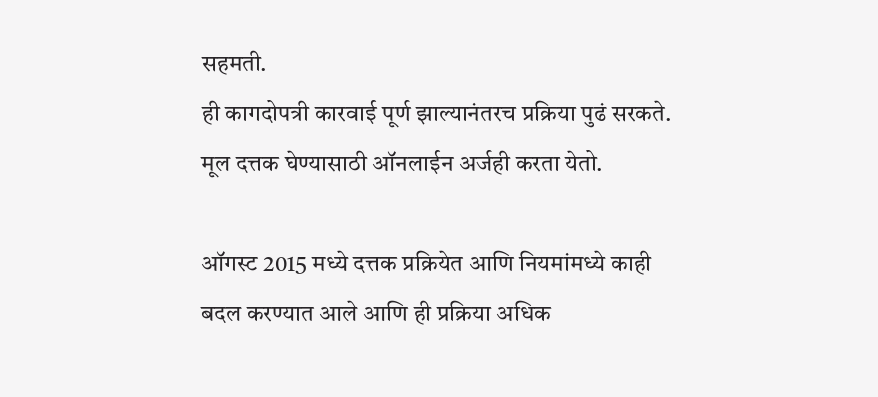सहमती.
ही कागदोपत्री कारवाई पूर्ण झाल्यानंतरच प्रक्रिया पुढं सरकते. मूल दत्तक घेण्यासाठी ऑनलाईन अर्जही करता येतो.

ऑगस्ट 2015 मध्ये दत्तक प्रक्रियेत आणि नियमांमध्ये काही बदल करण्यात आले आणि ही प्रक्रिया अधिक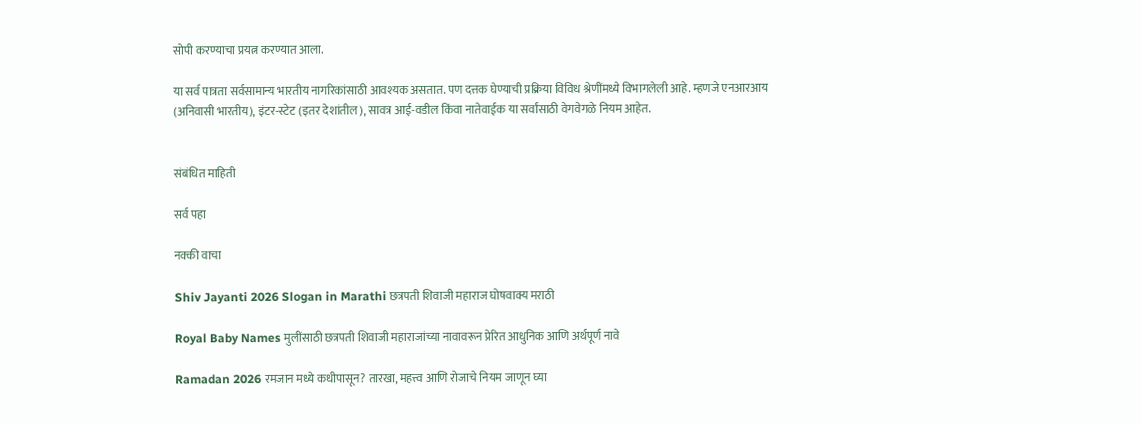सोपी करण्याचा प्रयत्न करण्यात आला.

या सर्व पात्रता सर्वसामान्य भारतीय नागरिकांसाठी आवश्यक असतात. पण दत्तक घेण्याची प्रक्रिया विविध श्रेणींमध्ये विभागलेली आहे. म्हणजे एनआरआय (अनिवासी भारतीय), इंटर-स्टेट (इतर देशांतील), सावत्र आई-वडील किंवा नातेवाईक या सर्वांसाठी वेगवेगळे नियम आहेत.


संबंधित माहिती

सर्व पहा

नक्की वाचा

Shiv Jayanti 2026 Slogan in Marathi छत्रपती शिवाजी महाराज घोषवाक्य मराठी

Royal Baby Names मुलींसाठी छत्रपती शिवाजी महाराजांच्या नावावरून प्रेरित आधुनिक आणि अर्थपूर्ण नावे

Ramadan 2026 रमजान मध्ये कधीपासून? तारखा, महत्त्व आणि रोजाचे नियम जाणून घ्या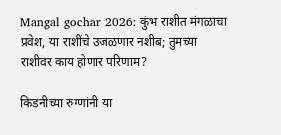Mangal gochar 2026: कुंभ राशीत मंगळाचा प्रवेश, या राशींचे उजळणार नशीब; तुमच्या राशीवर काय होणार परिणाम?

किडनीच्या रुग्णांनी या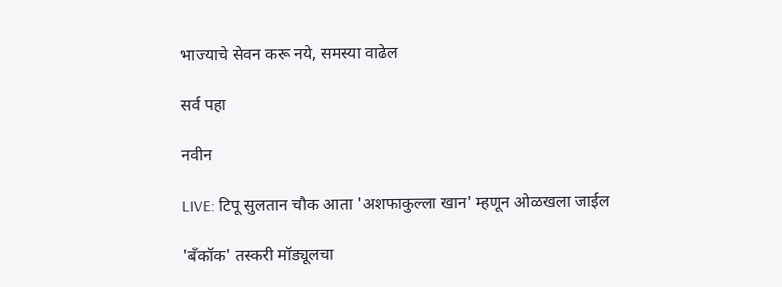भाज्याचे सेवन करू नये, समस्या वाढेल

सर्व पहा

नवीन

LIVE: टिपू सुलतान चौक आता 'अशफाकुल्ला खान' म्हणून ओळखला जाईल

'बँकॉक' तस्करी मॉड्यूलचा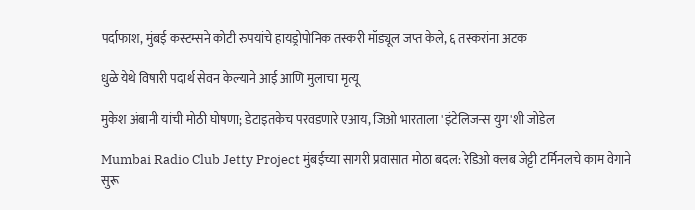पर्दाफाश, मुंबई कस्टम्सने कोटी रुपयांचे हायड्रोपोनिक तस्करी मॉड्यूल जप्त केले, ६ तस्करांना अटक

धुळे येथे विषारी पदार्थ सेवन केल्याने आई आणि मुलाचा मृत्यू

मुकेश अंबानी यांची मोठी घोषणा; डेटाइतकेच परवडणारे एआय, जिओ भारताला 'इंटेलिजन्स युग'शी जोडेल

Mumbai Radio Club Jetty Project मुंबईच्या सागरी प्रवासात मोठा बदल: रेडिओ क्लब जेट्टी टर्मिनलचे काम वेगाने सुरू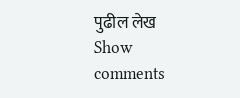पुढील लेख
Show comments